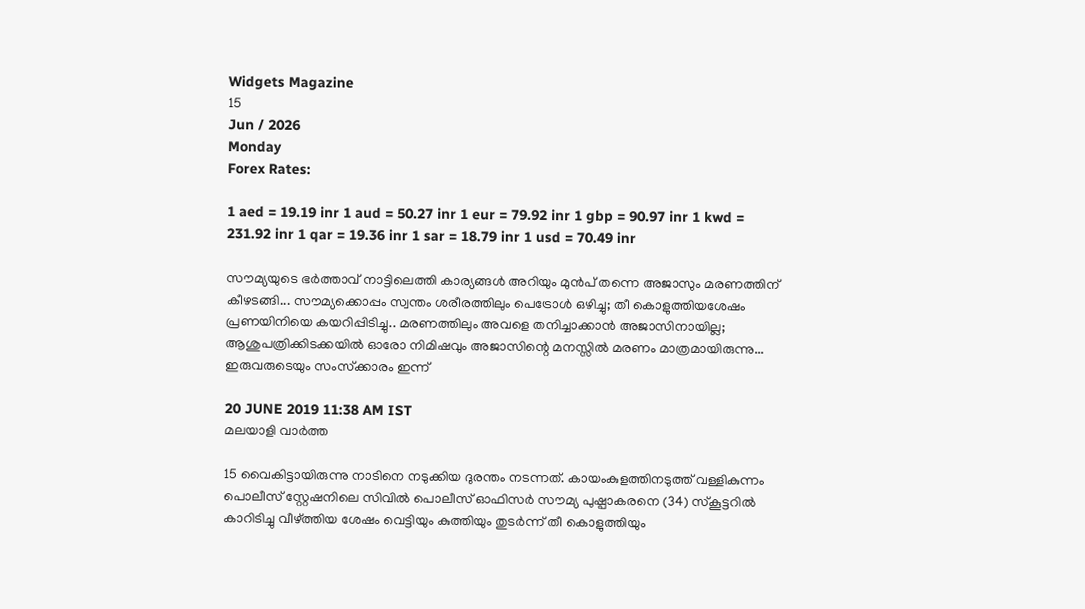Widgets Magazine
15
Jun / 2026
Monday
Forex Rates:

1 aed = 19.19 inr 1 aud = 50.27 inr 1 eur = 79.92 inr 1 gbp = 90.97 inr 1 kwd = 231.92 inr 1 qar = 19.36 inr 1 sar = 18.79 inr 1 usd = 70.49 inr

സൗമ്യയുടെ ഭർത്താവ് നാട്ടിലെത്തി കാര്യങ്ങൾ അറിയും മുൻപ് തന്നെ അജാസും മരണത്തിന് കീഴടങ്ങി... സൗമ്യക്കൊപ്പം സ്വന്തം ശരീരത്തിലും പെട്രോള്‍ ഒഴിച്ചു; തീ കൊളുത്തിയശേഷം പ്രണയിനിയെ കയറിപ്പിടിച്ചു.. മരണത്തിലും അവളെ തനിച്ചാക്കാൻ അജാസിനായില്ല; ആശുപത്രിക്കിടക്കയിൽ ഓരോ നിമിഷവും അജാസിന്റെ മനസ്സിൽ മരണം മാത്രമായിരുന്നു... ഇരുവരുടെയും സംസ്‌ക്കാരം ഇന്ന്

20 JUNE 2019 11:38 AM IST
മലയാളി വാര്‍ത്ത

15 വൈകിട്ടായിരുന്നു നാടിനെ നടുക്കിയ ദുരന്തം നടന്നത്. കായംകുളത്തിനടുത്ത് വള്ളികുന്നം പൊലീസ് സ്റ്റേഷനിലെ സിവില്‍ പൊലീസ് ഓഫിസര്‍ സൗമ്യ പുഷ്പാകരനെ (34) സ്കൂട്ടറില്‍ കാറിടിച്ചു വീഴ്ത്തിയ ശേഷം വെട്ടിയും കുത്തിയും തുടര്‍ന്ന് തീ കൊളുത്തിയും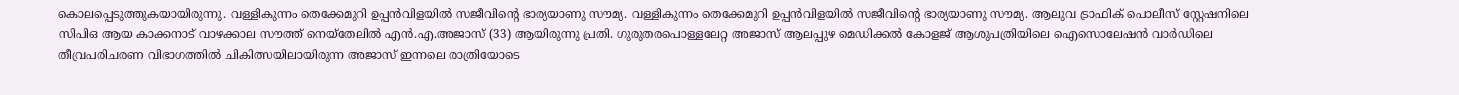കൊലപ്പെടുത്തുകയായിരുന്നു. വള്ളികുന്നം തെക്കേമുറി ഉപ്പന്‍വിളയില്‍ സജീവിന്റെ ഭാര്യയാണു സൗമ്യ. വള്ളികുന്നം തെക്കേമുറി ഉപ്പന്‍വിളയില്‍ സജീവിന്റെ ഭാര്യയാണു സൗമ്യ. ആലുവ ട്രാഫിക് പൊലീസ് സ്റ്റേഷനിലെ സിപിഒ ആയ കാക്കനാട് വാഴക്കാല സൗത്ത് നെയ്തേലില്‍ എന്‍.എ.അജാസ് (33) ആയിരുന്നു പ്രതി. ഗുരുതരപൊള്ളലേറ്റ അജാസ് ആലപ്പുഴ മെഡിക്കല്‍ കോളജ് ആശുപത്രിയിലെ ഐസൊലേഷന്‍ വാര്‍ഡിലെ തീവ്രപരിചരണ വിഭാഗത്തില്‍ ചികിത്സയിലായിരുന്ന അജാസ് ഇന്നലെ രാത്രിയോടെ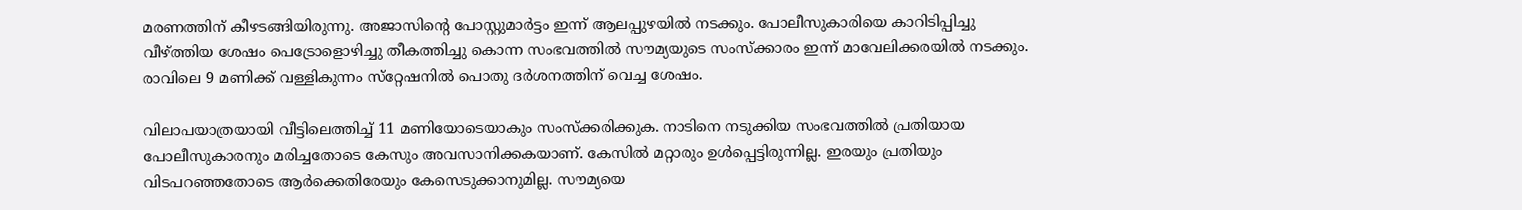മരണത്തിന് കീഴടങ്ങിയിരുന്നു. അജാസിന്റെ പോസ്റ്റുമാര്‍ട്ടം ഇന്ന് ആലപ്പുഴയില്‍ നടക്കും. പോലീസുകാരിയെ കാറിടിപ്പിച്ചു വീഴ്ത്തിയ ശേഷം പെട്രോളൊഴിച്ചു തീകത്തിച്ചു കൊന്ന സംഭവത്തില്‍ സൗമ്യയുടെ സംസ്‌ക്കാരം ഇന്ന് മാവേലിക്കരയില്‍ നടക്കും. രാവിലെ 9 മണിക്ക് വള്ളികുന്നം സ്‌റ്റേഷനില്‍ പൊതു ദര്‍ശനത്തിന് വെച്ച ശേഷം.

വിലാപയാത്രയായി വീട്ടിലെത്തിച്ച്‌ 11 മണിയോടെയാകും സംസ്‌ക്കരിക്കുക. നാടിനെ നടുക്കിയ സംഭവത്തില്‍ പ്രതിയായ പോലീസുകാരനും മരിച്ചതോടെ കേസും അവസാനിക്കകയാണ്. കേസില്‍ മറ്റാരും ഉള്‍പ്പെട്ടിരുന്നില്ല. ഇരയും പ്രതിയും വിടപറഞ്ഞതോടെ ആര്‍ക്കെതിരേയും കേസെടുക്കാനുമില്ല. സൗമ്യയെ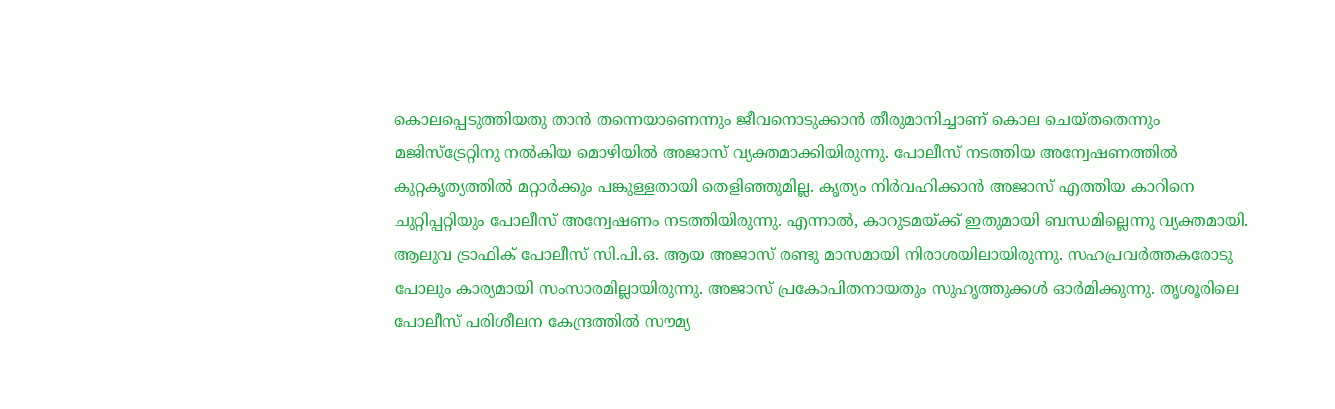കൊലപ്പെടുത്തിയതു താന്‍ തന്നെയാണെന്നും ജീവനൊടുക്കാന്‍ തീരുമാനിച്ചാണ് കൊല ചെയ്തതെന്നും മജിസ്‌ട്രേറ്റിനു നല്‍കിയ മൊഴിയില്‍ അജാസ് വ്യക്തമാക്കിയിരുന്നു. പോലീസ് നടത്തിയ അന്വേഷണത്തില്‍ കുറ്റകൃത്യത്തില്‍ മറ്റാര്‍ക്കും പങ്കുള്ളതായി തെളിഞ്ഞുമില്ല. കൃത്യം നിര്‍വഹിക്കാന്‍ അജാസ് എത്തിയ കാറിനെ ചുറ്റിപ്പറ്റിയും പോലീസ് അന്വേഷണം നടത്തിയിരുന്നു. എന്നാല്‍, കാറുടമയ്ക്ക് ഇതുമായി ബന്ധമില്ലെന്നു വ്യക്തമായി. ആലുവ ട്രാഫിക് പോലീസ് സി.പി.ഒ. ആയ അജാസ് രണ്ടു മാസമായി നിരാശയിലായിരുന്നു. സഹപ്രവര്‍ത്തകരോടു പോലും കാര്യമായി സംസാരമില്ലായിരുന്നു. അജാസ് പ്രകോപിതനായതും സുഹൃത്തുക്കള്‍ ഓര്‍മിക്കുന്നു. തൃശൂരിലെ പോലീസ് പരിശീലന കേന്ദ്രത്തില്‍ സൗമ്യ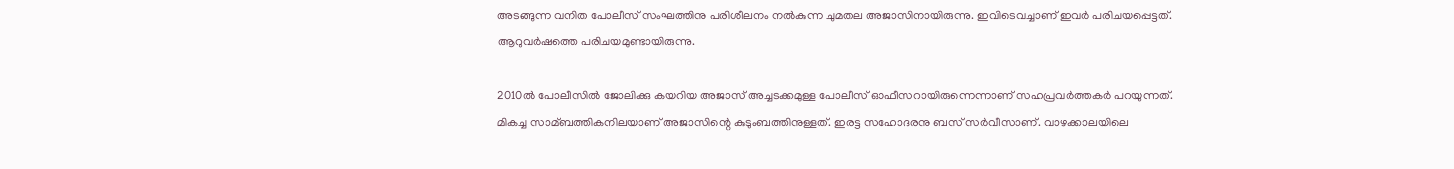അടങ്ങുന്ന വനിത പോലീസ് സംഘത്തിനു പരിശീലനം നല്‍കുന്ന ചുമതല അജാസിനായിരുന്നു. ഇവിടെവച്ചാണ് ഇവര്‍ പരിചയപ്പെട്ടത്. ആറുവര്‍ഷത്തെ പരിചയമുണ്ടായിരുന്നു.

2010ല്‍ പോലീസില്‍ ജോലിക്കു കയറിയ അജാസ് അച്ചടക്കമുള്ള പോലീസ് ഓഫീസറായിരുന്നെന്നാണ് സഹപ്രവര്‍ത്തകര്‍ പറയുന്നത്. മികച്ച സാമ്ബത്തികനിലയാണ് അജാസിന്റെ കുടുംബത്തിനുള്ളത്. ഇരട്ട സഹോദരനു ബസ് സര്‍വീസാണ്. വാഴക്കാലയിലെ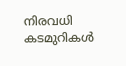നിരവധി കടമുറികള്‍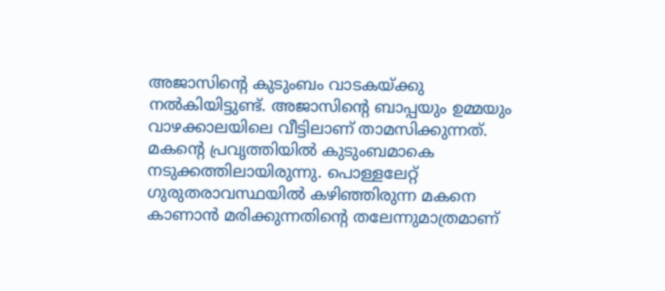അജാസിന്റെ കുടുംബം വാടകയ്ക്കു നല്‍കിയിട്ടുണ്ട്. അജാസിന്റെ ബാപ്പയും ഉമ്മയും വാഴക്കാലയിലെ വീട്ടിലാണ് താമസിക്കുന്നത്. മകന്റെ പ്രവൃത്തിയില്‍ കുടുംബമാകെ നടുക്കത്തിലായിരുന്നു. പൊള്ളലേറ്റ് ഗുരുതരാവസ്ഥയില്‍ കഴിഞ്ഞിരുന്ന മകനെ കാണാന്‍ മരിക്കുന്നതിന്റെ തലേന്നുമാത്രമാണ്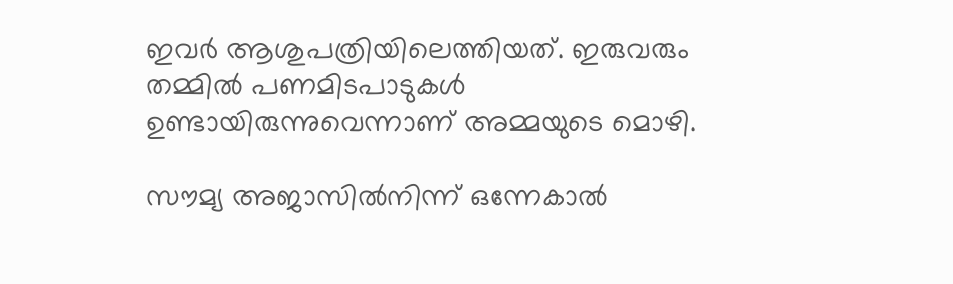ഇവര്‍ ആശുപത്രിയിലെത്തിയത്. ഇരുവരും തമ്മില്‍ പണമിടപാടുകള്‍ ഉണ്ടായിരുന്നുവെന്നാണ് അമ്മയുടെ മൊഴി.

സൗമ്യ അജാസില്‍നിന്ന് ഒന്നേകാല്‍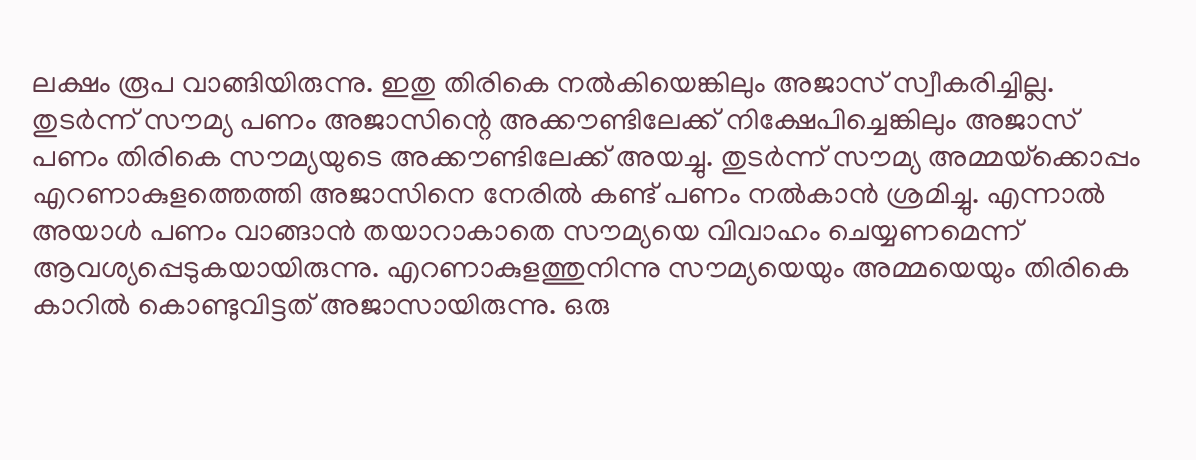ലക്ഷം രൂപ വാങ്ങിയിരുന്നു. ഇതു തിരികെ നല്‍കിയെങ്കിലും അജാസ് സ്വീകരിച്ചില്ല. തുടര്‍ന്ന് സൗമ്യ പണം അജാസിന്റെ അക്കൗണ്ടിലേക്ക് നിക്ഷേപിച്ചെങ്കിലും അജാസ് പണം തിരികെ സൗമ്യയുടെ അക്കൗണ്ടിലേക്ക് അയച്ചു. തുടര്‍ന്ന് സൗമ്യ അമ്മയ്‌ക്കൊപ്പം എറണാകുളത്തെത്തി അജാസിനെ നേരില്‍ കണ്ട് പണം നല്‍കാന്‍ ശ്രമിച്ചു. എന്നാല്‍ അയാള്‍ പണം വാങ്ങാന്‍ തയാറാകാതെ സൗമ്യയെ വിവാഹം ചെയ്യണമെന്ന് ആവശ്യപ്പെടുകയായിരുന്നു. എറണാകുളത്തുനിന്നു സൗമ്യയെയും അമ്മയെയും തിരികെ കാറില്‍ കൊണ്ടുവിട്ടത് അജാസായിരുന്നു. ഒരു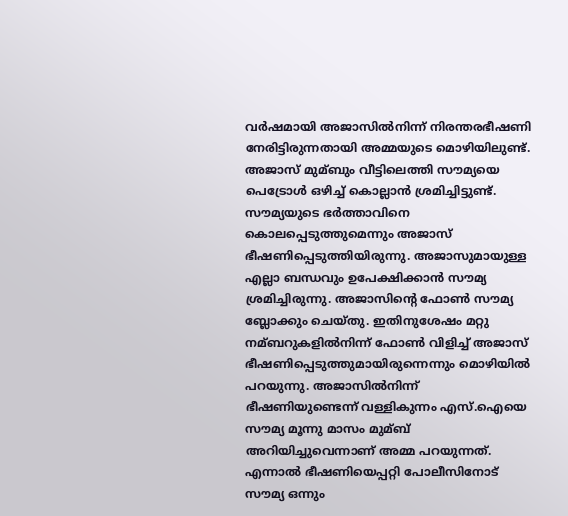വര്‍ഷമായി അജാസില്‍നിന്ന് നിരന്തരഭീഷണി നേരിട്ടിരുന്നതായി അമ്മയുടെ മൊഴിയിലുണ്ട്. അജാസ് മുമ്ബും വീട്ടിലെത്തി സൗമ്യയെ പെട്രോള്‍ ഒഴിച്ച്‌ കൊല്ലാന്‍ ശ്രമിച്ചിട്ടുണ്ട്. സൗമ്യയുടെ ഭര്‍ത്താവിനെ കൊലപ്പെടുത്തുമെന്നും അജാസ് ഭീഷണിപ്പെടുത്തിയിരുന്നു. അജാസുമായുള്ള എല്ലാ ബന്ധവും ഉപേക്ഷിക്കാന്‍ സൗമ്യ ശ്രമിച്ചിരുന്നു. അജാസിന്റെ ഫോണ്‍ സൗമ്യ ബ്ലോക്കും ചെയ്തു. ഇതിനുശേഷം മറ്റു നമ്ബറുകളില്‍നിന്ന് ഫോണ്‍ വിളിച്ച്‌ അജാസ് ഭീഷണിപ്പെടുത്തുമായിരുന്നെന്നും മൊഴിയില്‍ പറയുന്നു. അജാസില്‍നിന്ന് ഭീഷണിയുണ്ടെന്ന് വള്ളികുന്നം എസ്.ഐയെ സൗമ്യ മൂന്നു മാസം മുമ്ബ് അറിയിച്ചുവെന്നാണ് അമ്മ പറയുന്നത്. എന്നാല്‍ ഭീഷണിയെപ്പറ്റി പോലീസിനോട് സൗമ്യ ഒന്നും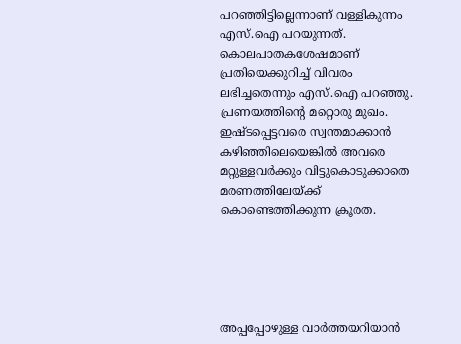പറഞ്ഞിട്ടില്ലെന്നാണ് വള്ളികുന്നം എസ്.ഐ പറയുന്നത്. കൊലപാതകശേഷമാണ് പ്രതിയെക്കുറിച്ച്‌ വിവരം ലഭിച്ചതെന്നും എസ്.ഐ പറഞ്ഞു. പ്രണയത്തിന്റെ മറ്റൊരു മുഖം. ഇഷ്ടപ്പെട്ടവരെ സ്വന്തമാക്കാൻ കഴിഞ്ഞിലെയെങ്കിൽ അവരെ മറ്റുള്ളവർക്കും വിട്ടുകൊടുക്കാതെ മരണത്തിലേയ്ക്ക് കൊണ്ടെത്തിക്കുന്ന ക്രൂരത.





അപ്പപ്പോഴുള്ള വാര്‍ത്തയറിയാന്‍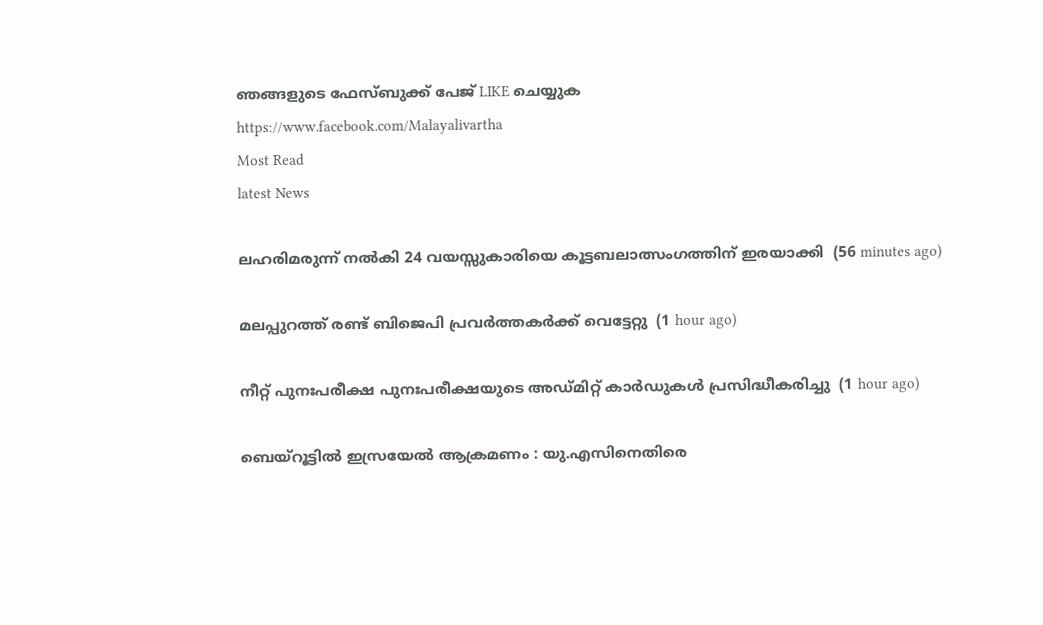ഞങ്ങളുടെ ഫേസ്‌ബുക്ക്‌ പേജ് LIKE ചെയ്യുക
https://www.facebook.com/Malayalivartha
Most Read
latest News

ലഹരിമരുന്ന് നല്‍കി 24 വയസ്സുകാരിയെ കൂട്ടബലാത്സംഗത്തിന് ഇരയാക്കി  (56 minutes ago)

മലപ്പുറത്ത് രണ്ട് ബിജെപി പ്രവര്‍ത്തകര്‍ക്ക് വെട്ടേറ്റു  (1 hour ago)

നീറ്റ് പുനഃപരീക്ഷ പുനഃപരീക്ഷയുടെ അഡ്മിറ്റ് കാര്‍ഡുകള്‍ പ്രസിദ്ധീകരിച്ചു  (1 hour ago)

ബെയ്‌റൂട്ടില്‍ ഇസ്രയേല്‍ ആക്രമണം : യു.എസിനെതിരെ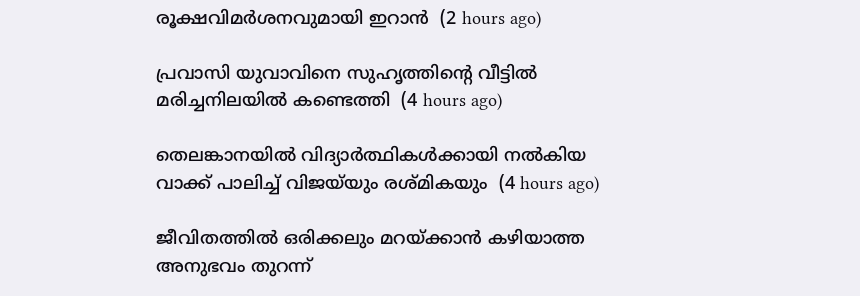രൂക്ഷവിമര്‍ശനവുമായി ഇറാന്‍  (2 hours ago)

പ്രവാസി യുവാവിനെ സുഹൃത്തിന്റെ വീട്ടില്‍ മരിച്ചനിലയില്‍ കണ്ടെത്തി  (4 hours ago)

തെലങ്കാനയില്‍ വിദ്യാര്‍ത്ഥികള്‍ക്കായി നല്‍കിയ വാക്ക് പാലിച്ച് വിജയ്‌യും രശ്മികയും  (4 hours ago)

ജീവിതത്തില്‍ ഒരിക്കലും മറയ്ക്കാന്‍ കഴിയാത്ത അനുഭവം തുറന്ന്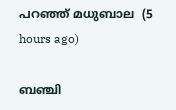പറഞ്ഞ് മധുബാല  (5 hours ago)

ബഞ്ചി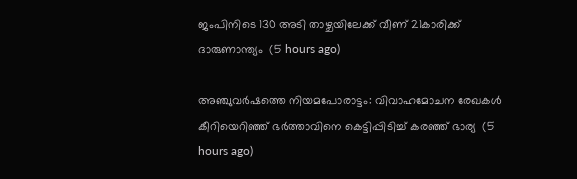ജംപിനിടെ 130 അടി താഴ്ചയിലേക്ക് വീണ് 21കാരിക്ക് ദാരുണാന്ത്യം  (5 hours ago)

അഞ്ചുവര്‍ഷത്തെ നിയമപോരാട്ടം: വിവാഹമോചന രേഖകള്‍ കീറിയെറിഞ്ഞ് ഭര്‍ത്താവിനെ കെട്ടിപ്പിടിച്ച് കരഞ്ഞ് ഭാര്യ  (5 hours ago)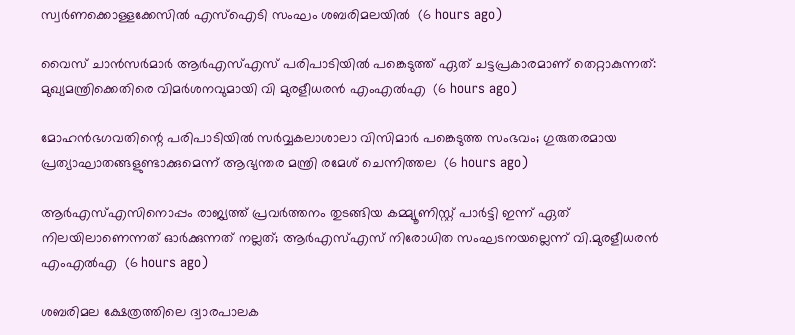സ്വര്‍ണക്കൊള്ളക്കേസില്‍ എസ്‌ഐടി സംഘം ശബരിമലയില്‍  (6 hours ago)

വൈസ് ചാന്‍സര്‍മാര്‍ ആര്‍എസ്എസ് പരിപാടിയില്‍ പങ്കെടുത്ത് ഏത് ചട്ടപ്രകാരമാണ് തെറ്റാകുന്നത്: മുഖ്യമന്ത്രിക്കെതിരെ വിമര്‍ശനവുമായി വി മുരളീധരന്‍ എംഎല്‍എ  (6 hours ago)

മോഹന്‍ഭഗവതിന്റെ പരിപാടിയില്‍ സര്‍വ്വകലാശാലാ വിസിമാര്‍ പങ്കെടുത്ത സംഭവം; ഗുരുതരമായ പ്രത്യാഘാതങ്ങളുണ്ടാക്കുമെന്ന് ആഭ്യന്തര മന്ത്രി രമേശ് ചെന്നിത്തല  (6 hours ago)

ആര്‍എസ്എസിനൊപ്പം രാജ്യത്ത് പ്രവർത്തനം തുടങ്ങിയ കമ്മ്യൂണിസ്റ്റ് പാർട്ടി ഇന്ന് ഏത് നിലയിലാണെന്നത് ഓർക്കുന്നത് നല്ലത്; ആര്‍എസ്എസ് നിരോധിത സംഘടനയല്ലെന്ന് വി.മുരളീധരന്‍ എംഎല്‍എ  (6 hours ago)

ശബരിമല ക്ഷേത്രത്തിലെ ദ്വാരപാലക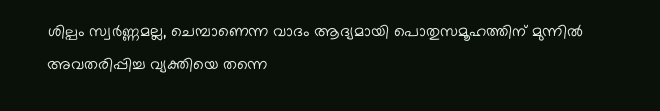ശില്പം സ്വർണ്ണമല്ല, ചെമ്പാണെന്ന വാദം ആദ്യമായി പൊതുസമൂഹത്തിന് മുന്നിൽ അവതരിപ്പിച്ച വ്യക്തിയെ തന്നെ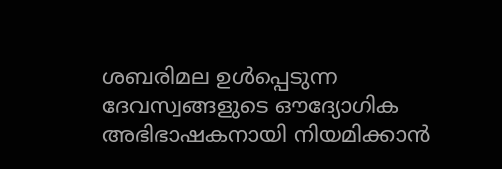ശബരിമല ഉൾപ്പെടുന്ന ദേവസ്വങ്ങളുടെ ഔദ്യോഗിക അഭിഭാഷകനായി നിയമിക്കാൻ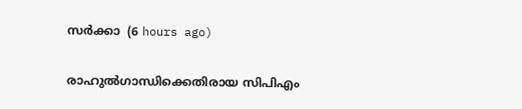സർക്കാ  (6 hours ago)

രാഹുൽഗാന്ധിക്കെതിരായ സിപിഎം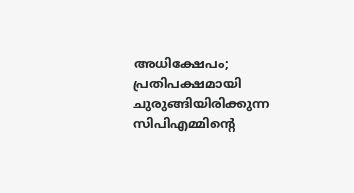അധിക്ഷേപം; പ്രതിപക്ഷമായി ചുരുങ്ങിയിരിക്കുന്ന സിപിഎമ്മിൻ്റെ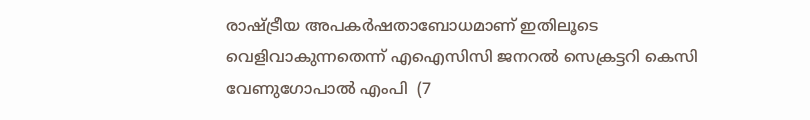രാഷ്ട്രീയ അപകർഷതാബോധമാണ് ഇതിലൂടെ വെളിവാകുന്നതെന്ന് എഐസിസി ജനറൽ സെക്രട്ടറി കെസി വേണുഗോപാൽ എംപി  (7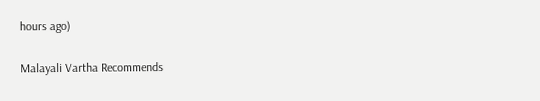hours ago)

Malayali Vartha Recommends